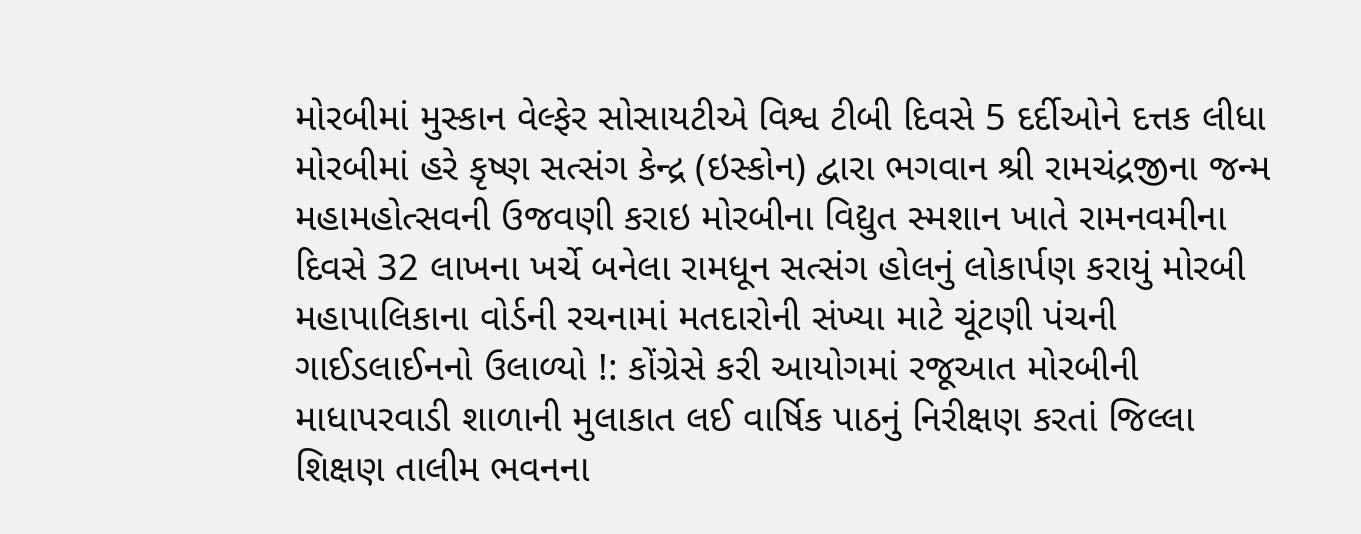મોરબીમાં મુસ્કાન વેલ્ફેર સોસાયટીએ વિશ્વ ટીબી દિવસે 5 દર્દીઓને દત્તક લીધા  મોરબીમાં હરે કૃષ્ણ સત્સંગ કેન્દ્ર (ઇસ્કોન) દ્વારા ભગવાન શ્રી રામચંદ્રજીના જન્મ મહામહોત્સવની ઉજવણી કરાઇ મોરબીના વિદ્યુત સ્મશાન ખાતે રામનવમીના દિવસે 32 લાખના ખર્ચે બનેલા રામધૂન સત્સંગ હોલનું લોકાર્પણ કરાયું મોરબી મહાપાલિકાના વોર્ડની રચનામાં મતદારોની સંખ્યા માટે ચૂંટણી પંચની ગાઈડલાઈનનો ઉલાળ્યો !: કોંગ્રેસે કરી આયોગમાં રજૂઆત મોરબીની માધાપરવાડી શાળાની મુલાકાત લઈ વાર્ષિક પાઠનું નિરીક્ષણ કરતાં જિલ્લા શિક્ષણ તાલીમ ભવનના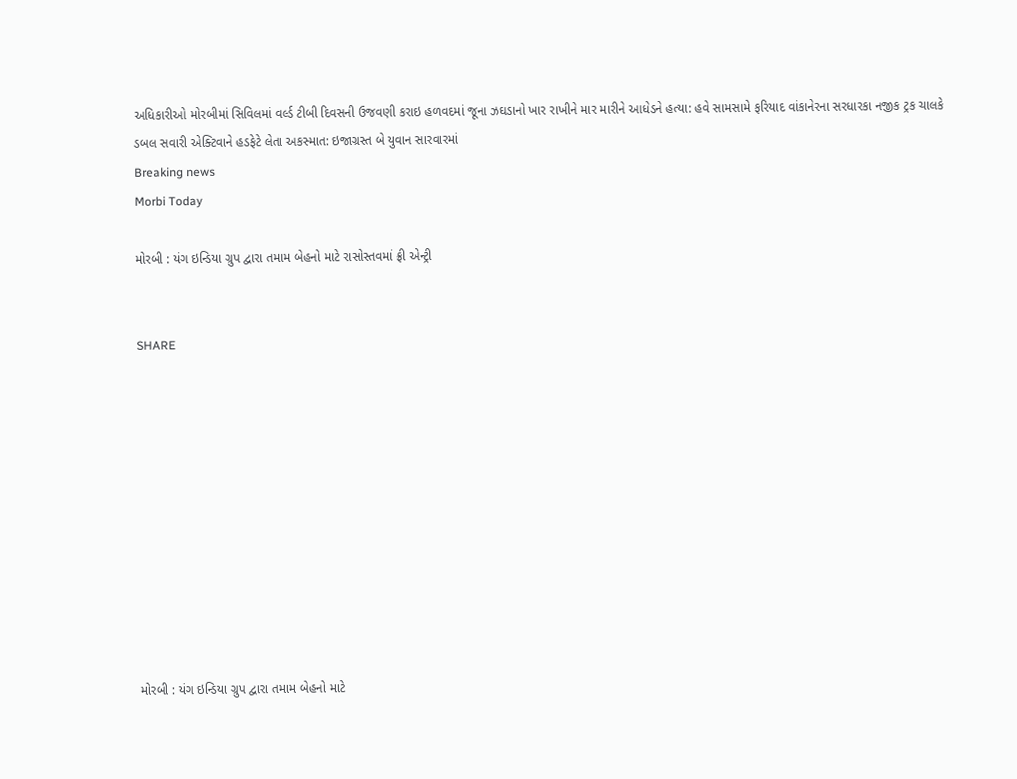અધિકારીઓ મોરબીમાં સિવિલમાં વર્લ્ડ ટીબી દિવસની ઉજવણી કરાઇ હળવદમાં જૂના ઝઘડાનો ખાર રાખીને માર મારીને આધેડને હત્યા: હવે સામસામે ફરિયાદ વાંકાનેરના સરધારકા નજીક ટ્રક ચાલકે ડબલ સવારી એક્ટિવાને હડફેટે લેતા અકસ્માત: ઇજાગ્રસ્ત બે યુવાન સારવારમાં
Breaking news
Morbi Today

મોરબી : યંગ ઇન્ડિયા ગ્રુપ દ્વારા તમામ બેહનો માટે રાસોસ્તવમાં ફ્રી એન્ટ્રી


SHARE











મોરબી : યંગ ઇન્ડિયા ગ્રુપ દ્વારા તમામ બેહનો માટે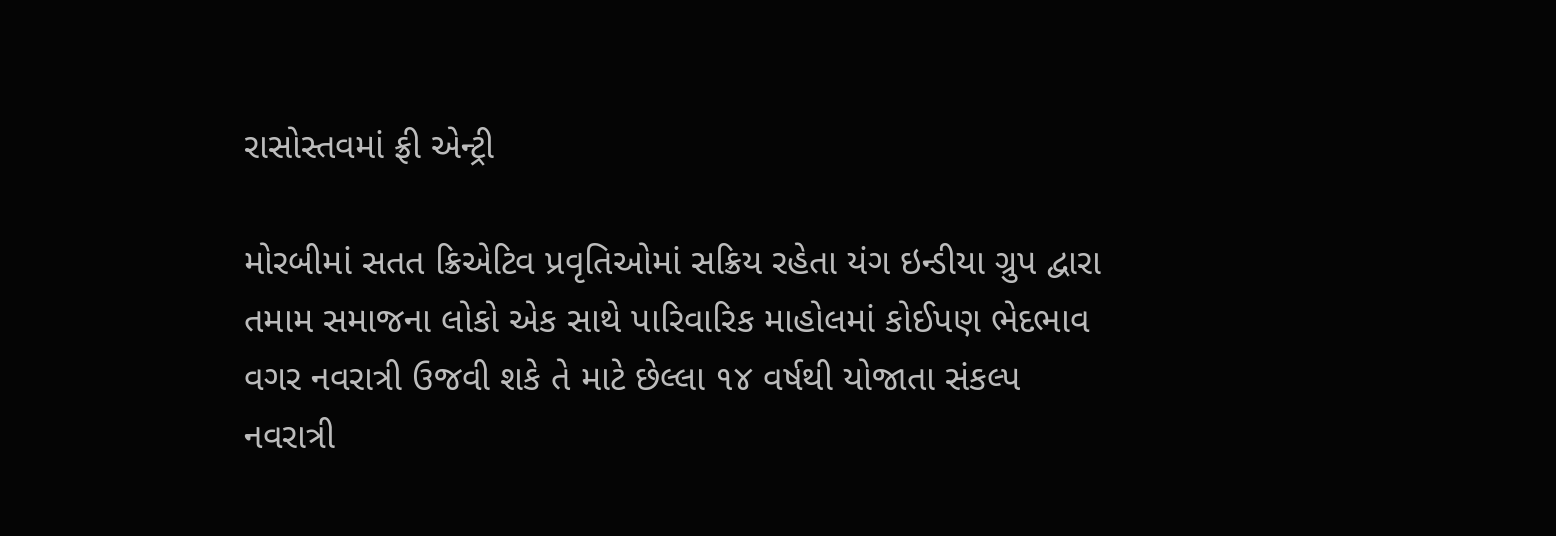રાસોસ્તવમાં ફ્રી એન્ટ્રી

મોરબીમાં સતત ક્રિએટિવ પ્રવૃતિઓમાં સક્રિય રહેતા યંગ ઇન્ડીયા ગ્રુપ દ્વારા તમામ સમાજના લોકો એક સાથે પારિવારિક માહોલમાં કોઈપણ ભેદભાવ વગર નવરાત્રી ઉજવી શકે તે માટે છેલ્લા ૧૪ વર્ષથી યોજાતા સંકલ્પ નવરાત્રી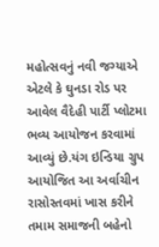મહોત્સવનું નવી જગ્યાએ એટલે કે ઘુનડા રોડ પર આવેલ વૈદેહી પાર્ટી પ્લોટમા ભવ્ય આયોજન કરવામાં આવ્યું છે.યંગ ઇન્ડિયા ગ્રુપ આયોજિત આ અર્વાચીન રાસોસ્તવમાં ખાસ કરીને તમામ સમાજની બહેનો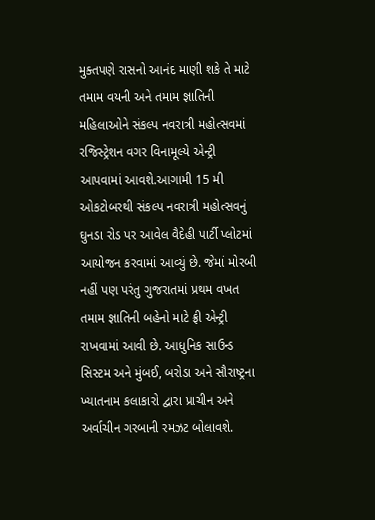મુક્તપણે રાસનો આનંદ માણી શકે તે માટે તમામ વયની અને તમામ જ્ઞાતિની મહિલાઓને સંકલ્પ નવરાત્રી મહોત્સવમાં રજિસ્ટ્રેશન વગર વિનામૂલ્યે એન્ટ્રી આપવામાં આવશે.આગામી 15 મી ઓકટોબરથી સંકલ્પ નવરાત્રી મહોત્સવનું ઘુનડા રોડ પર આવેલ વૈદેહી પાર્ટી પ્લોટમાં આયોજન કરવામાં આવ્યું છે. જેમાં મોરબી નહીં પણ પરંતુ ગુજરાતમાં પ્રથમ વખત તમામ જ્ઞાતિની બહેનો માટે ફ્રી એન્ટ્રી રાખવામાં આવી છે. આધુનિક સાઉન્ડ સિસ્ટમ અને મુંબઈ, બરોડા અને સૌરાષ્ટ્રના ખ્યાતનામ કલાકારો દ્વારા પ્રાચીન અને અર્વાચીન ગરબાની રમઝટ બોલાવશે.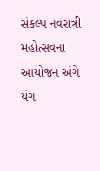સંકલ્પ નવરાત્રી મહોત્સવના આયોજન અંગે યંગ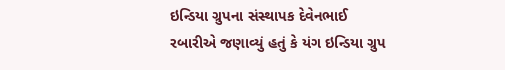ઇન્ડિયા ગ્રુપના સંસ્થાપક દેવેનભાઈ રબારીએ જણાવ્યું હતું કે યંગ ઇન્ડિયા ગ્રુપ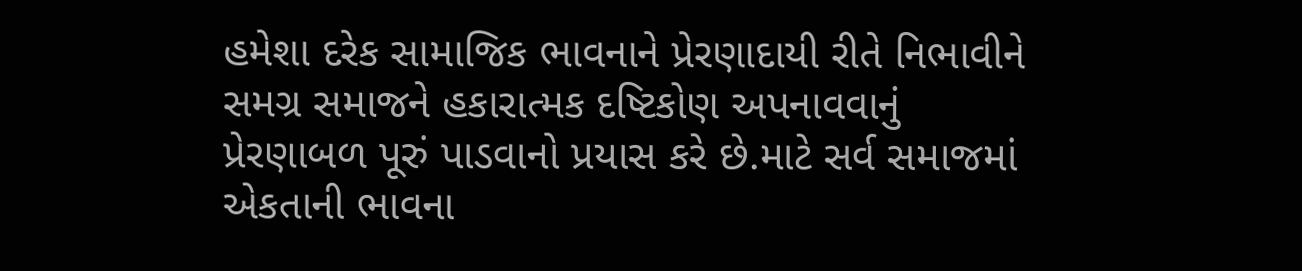હમેશા દરેક સામાજિક ભાવનાને પ્રેરણાદાયી રીતે નિભાવીને સમગ્ર સમાજને હકારાત્મક દષ્ટિકોણ અપનાવવાનું પ્રેરણાબળ પૂરું પાડવાનો પ્રયાસ કરે છે.માટે સર્વ સમાજમાં એકતાની ભાવના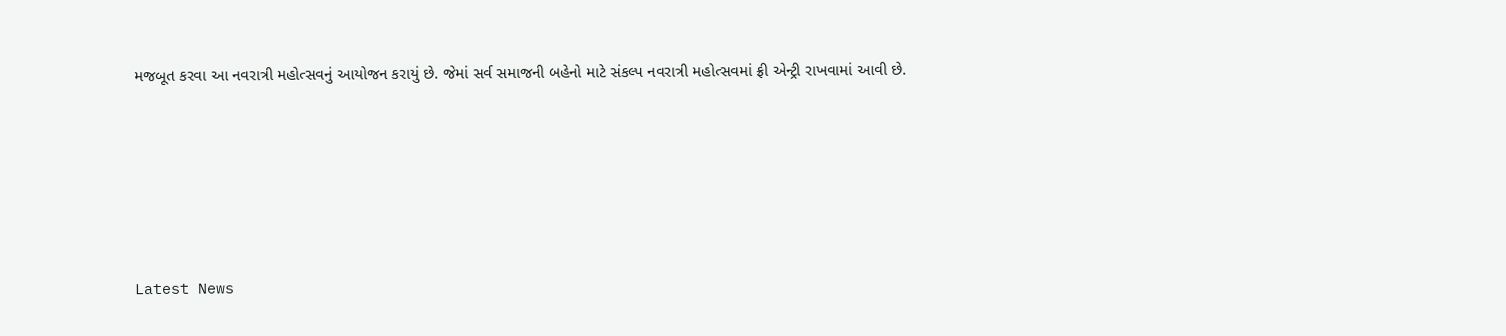મજબૂત કરવા આ નવરાત્રી મહોત્સવનું આયોજન કરાયું છે. જેમાં સર્વ સમાજની બહેનો માટે સંકલ્પ નવરાત્રી મહોત્સવમાં ફ્રી એન્ટ્રી રાખવામાં આવી છે.






Latest News